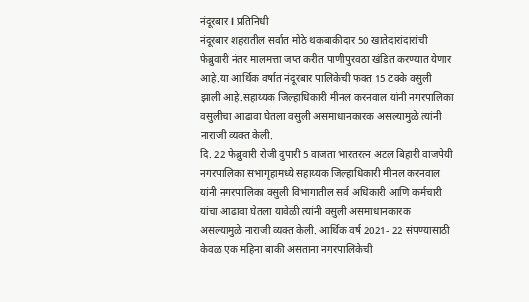नंदूरबार l प्रतिनिधी
नंदूरबार शहरातील सर्वात मोठे थकबाकीदार 50 खातेदारांदारांची फेब्रुवारी नंतर मालमत्ता जप्त करीत पाणीपुरवठा खंडित करण्यात येणार आहे.या आर्थिक वर्षात नंदूरबार पालिकेची फक्त 15 टक्के वसुली झाली आहे.सहाय्यक जिल्हाधिकारी मीनल करनवाल यांनी नगरपालिका वसुलीचा आढावा घेतला वसुली असमाधानकारक असल्यामुळे त्यांनी नाराजी व्यक्त केली.
दि. 22 फेब्रुवारी रोजी दुपारी 5 वाजता भारतरत्न अटल बिहारी वाजपेयी नगरपालिका सभागृहामध्ये सहाय्यक जिल्हाधिकारी मीनल करनवाल यांनी नगरपालिका वसुली विभागातील सर्व अधिकारी आणि कर्मचारी यांचा आढावा घेतला यावेळी त्यांनी वसुली असमाधानकारक असल्यामुळे नाराजी व्यक्त केली. आर्थिक वर्ष 2021- 22 संपण्यासाठी केवळ एक महिना बाकी असताना नगरपालिकेची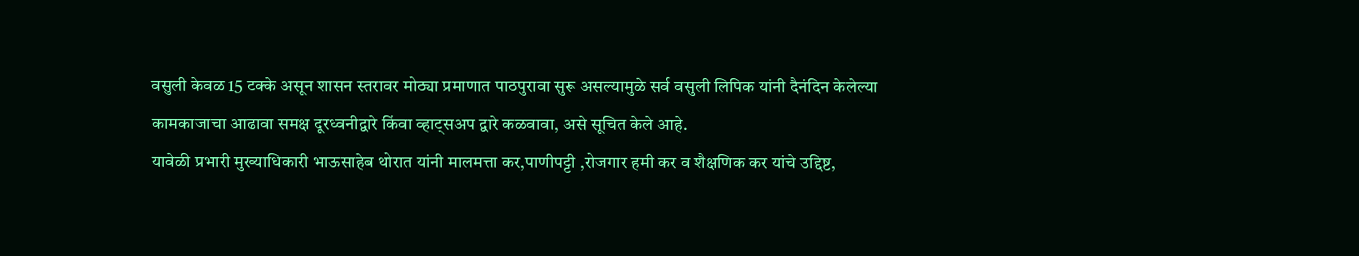वसुली केवळ 15 टक्के असून शासन स्तरावर मोठ्या प्रमाणात पाठपुरावा सुरू असल्यामुळे सर्व वसुली लिपिक यांनी दैनंदिन केलेल्या कामकाजाचा आढावा समक्ष दूरध्वनीद्वारे किंवा व्हाट्सअप द्वारे कळवावा, असे सूचित केले आहे.
यावेळी प्रभारी मुख्याधिकारी भाऊसाहेब थोरात यांनी मालमत्ता कर,पाणीपट्टी ,रोजगार हमी कर व शैक्षणिक कर यांचे उद्दिष्ट,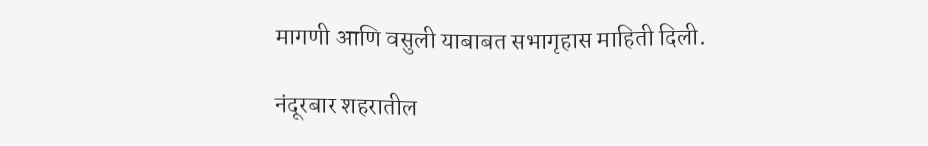मागणी आणि वसुली याबाबत सभागृहास माहिती दिली.

नंदूरबार शहरातील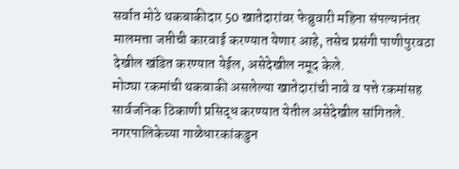सर्वात मोठे थकबाकीदार 50 खातेदारांवर फेब्रुवारी महिना संपल्यानंतर मालमत्ता जप्तीची कारवाई करण्यात येणार आहे, तसेच प्रसंगी पाणीपुरवठा देखील खंडित करण्यात येईल, असेदेखील नमूद केले.
मोठ्या रकमांची थकबाकी असलेल्या खातेदारांची नावे व पत्ते रकमांसह सार्वजनिक ठिकाणी प्रसिद्ध करण्यात येतील असेदेखील सांगितले.
नगरपालिकेच्या गाळेधारकांकडुन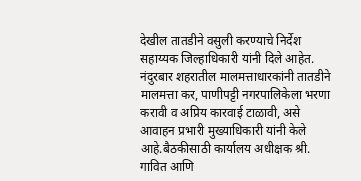देखील तातडीने वसुली करण्याचे निर्देश सहाय्यक जिल्हाधिकारी यांनी दिले आहेत.
नंदुरबार शहरातील मालमत्ताधारकांनी तातडीने मालमत्ता कर, पाणीपट्टी नगरपालिकेला भरणा करावी व अप्रिय कारवाई टाळावी, असे आवाहन प्रभारी मुख्याधिकारी यांनी केले आहे.बैठकीसाठी कार्यालय अधीक्षक श्री. गावित आणि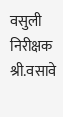वसुली निरीक्षक श्री.वसावे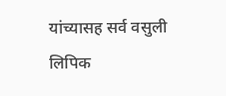यांच्यासह सर्व वसुली लिपिक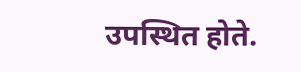उपस्थित होते.